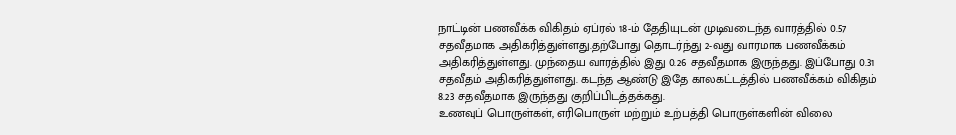நாட்டின் பணவீக்க விகிதம் ஏப்ரல் 18-ம் தேதியுடன் முடிவடைந்த வாரத்தில் 0.57 சதவீதமாக அதிகரித்துள்ளது.தற்போது தொடர்ந்து 2-வது வாரமாக பணவீக்கம் அதிகரித்துள்ளது. முந்தைய வாரத்தில் இது 0.26 சதவீதமாக இருந்தது. இப்போது 0.31 சதவீதம் அதிகரித்துள்ளது. கடந்த ஆண்டு இதே காலகட்டத்தில் பணவீக்கம் விகிதம் 8.23 சதவீதமாக இருந்தது குறிப்பிடத்தக்கது.
உணவுப் பொருள்கள், எரிபொருள் மற்றும் உற்பத்தி பொருள்களின் விலை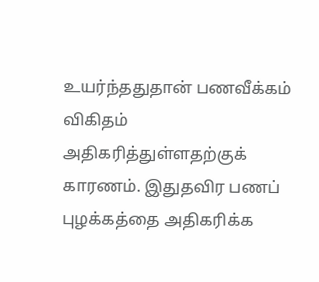உயர்ந்ததுதான் பணவீக்கம் விகிதம் அதிகரித்துள்ளதற்குக் காரணம். இதுதவிர பணப் புழக்கத்தை அதிகரிக்க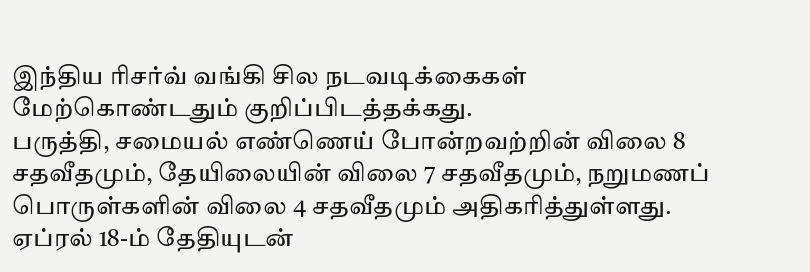இந்திய ரிசர்வ் வங்கி சில நடவடிக்கைகள் மேற்கொண்டதும் குறிப்பிடத்தக்கது.
பருத்தி, சமையல் எண்ணெய் போன்றவற்றின் விலை 8 சதவீதமும், தேயிலையின் விலை 7 சதவீதமும், நறுமணப் பொருள்களின் விலை 4 சதவீதமும் அதிகரித்துள்ளது. ஏப்ரல் 18-ம் தேதியுடன்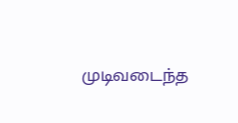முடிவடைந்த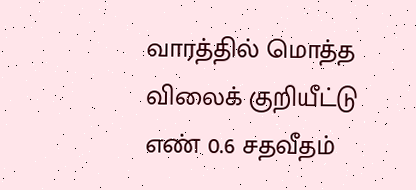வாரத்தில் மொத்த விலைக் குறியீட்டு எண் 0.6 சதவீதம்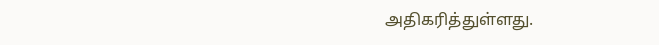அதிகரித்துள்ளது.